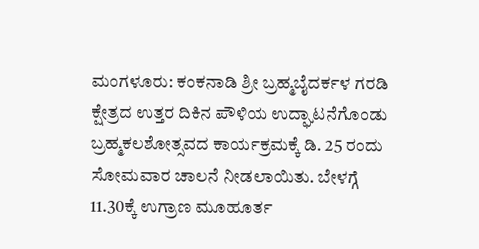ಮಂಗಳೂರು: ಕಂಕನಾಡಿ ಶ್ರೀ ಬ್ರಹ್ಮಬೈದರ್ಕಳ ಗರಡಿ ಕ್ಷೇತ್ರದ ಉತ್ತರ ದಿಕಿನ ಪೌಳಿಯ ಉದ್ಘಾಟನೆಗೊಂಡು ಬ್ರಹ್ಮಕಲಶೋತ್ಸವದ ಕಾರ್ಯಕ್ರಮಕ್ಕೆ ಡಿ. 25 ರಂದು ಸೋಮವಾರ ಚಾಲನೆ ನೀಡಲಾಯಿತು. ಬೇಳಗ್ಗೆ 11.30ಕ್ಕೆ ಉಗ್ರಾಣ ಮೂಹೂರ್ತ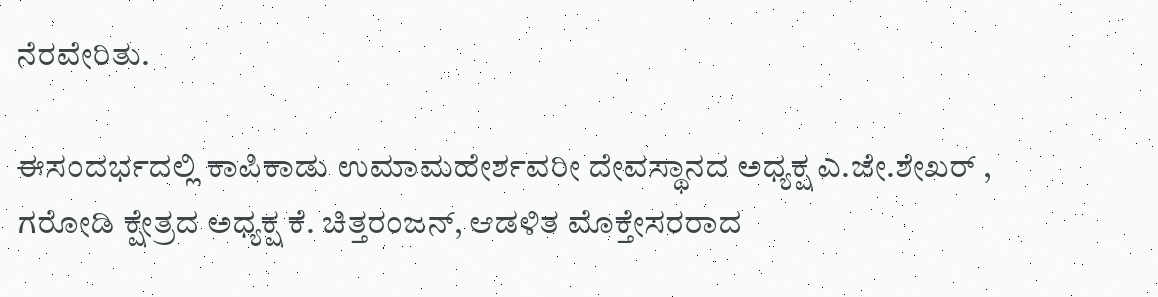ನೆರವೇರಿತು.

ಈಸಂದರ್ಭದಲ್ಲಿ ಕಾಪಿಕಾಡು ಉಮಾಮಹೇರ್ಶವರೀ ದೇವಸ್ಥಾನದ ಅಧ್ಯಕ್ಷ ಎ.ಜೇ.ಶೇಖರ್ , ಗರೋಡಿ ಕ್ಷೇತ್ರದ ಅಧ್ಯಕ್ಷ ಕೆ. ಚಿತ್ತರಂಜನ್, ಆಡಳಿತ ಮೊಕ್ತೇಸರರಾದ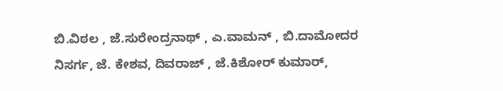ಬಿ.ವಿಠಲ , ಜೆ.ಸುರೇಂದ್ರನಾಥ್ , ಎ.ವಾಮನ್ , ಬಿ.ದಾಮೋದರ ನಿಸರ್ಗ, ಜೆ. ಕೇಶವ, ದಿವರಾಜ್ , ಜೆ.ಕಿಶೋರ್ ಕುಮಾರ್,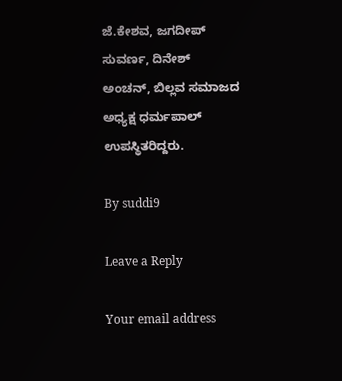ಜೆ.ಕೇಶವ, ಜಗದೀಪ್ ಸುವರ್ಣ, ದಿನೇಶ್ ಅಂಚನ್, ಬಿಲ್ಲವ ಸಮಾಜದ ಅಧ್ಯಕ್ಷ ಧರ್ಮಪಾಲ್ ಉಪಸ್ಥಿತರಿದ್ದರು.

By suddi9

Leave a Reply

Your email address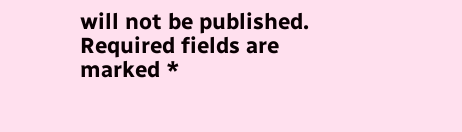will not be published. Required fields are marked *